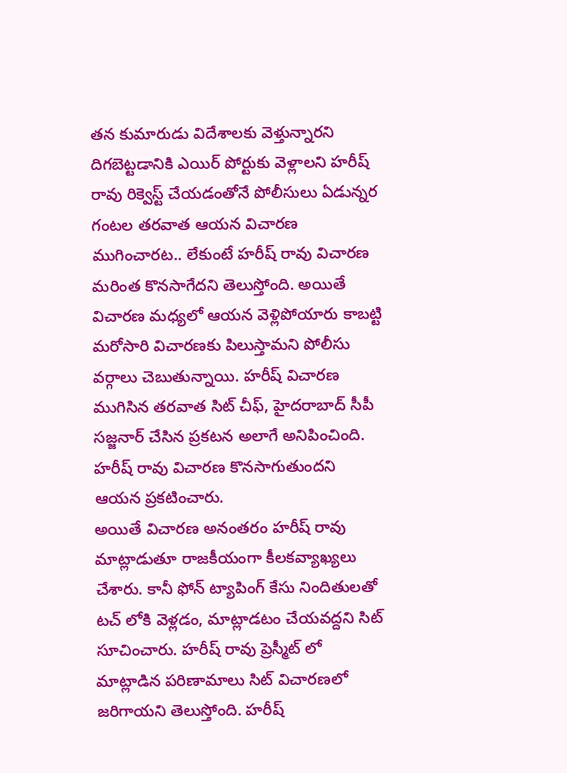తన కుమారుడు విదేశాలకు వెళ్తున్నారని దిగబెట్టడానికి ఎయిర్ పోర్టుకు వెళ్లాలని హరీష్ రావు రిక్వెస్ట్ చేయడంతోనే పోలీసులు ఏడున్నర గంటల తరవాత ఆయన విచారణ ముగించారట.. లేకుంటే హరీష్ రావు విచారణ మరింత కొనసాగేదని తెలుస్తోంది. అయితే విచారణ మధ్యలో ఆయన వెళ్లిపోయారు కాబట్టి మరోసారి విచారణకు పిలుస్తామని పోలీసు వర్గాలు చెబుతున్నాయి. హరీష్ విచారణ ముగిసిన తరవాత సిట్ చీఫ్, హైదరాబాద్ సీపీ సజ్జనార్ చేసిన ప్రకటన అలాగే అనిపించింది. హరీష్ రావు విచారణ కొనసాగుతుందని ఆయన ప్రకటించారు.
అయితే విచారణ అనంతరం హరీష్ రావు మాట్లాడుతూ రాజకీయంగా కీలకవ్యాఖ్యలు చేశారు. కానీ ఫోన్ ట్యాపింగ్ కేసు నిందితులతో టచ్ లోకి వెళ్లడం, మాట్లాడటం చేయవద్దని సిట్ సూచించారు. హరీష్ రావు ప్రెస్మీట్ లో మాట్లాడిన పరిణామాలు సిట్ విచారణలో జరిగాయని తెలుస్తోంది. హరీష్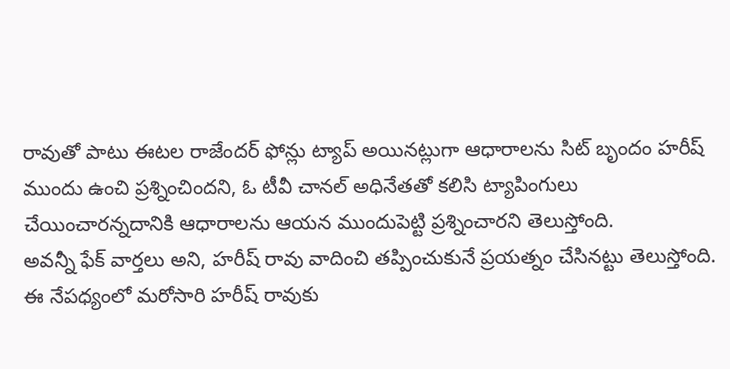రావుతో పాటు ఈటల రాజేందర్ ఫోన్లు ట్యాప్ అయినట్లుగా ఆధారాలను సిట్ బృందం హరీష్ ముందు ఉంచి ప్రశ్నించిందని, ఓ టీవీ చానల్ అధినేతతో కలిసి ట్యాపింగులు చేయించారన్నదానికి ఆధారాలను ఆయన ముందుపెట్టి ప్రశ్నించారని తెలుస్తోంది.
అవన్నీ ఫేక్ వార్తలు అని, హరీష్ రావు వాదించి తప్పించుకునే ప్రయత్నం చేసినట్టు తెలుస్తోంది. ఈ నేపధ్యంలో మరోసారి హరీష్ రావుకు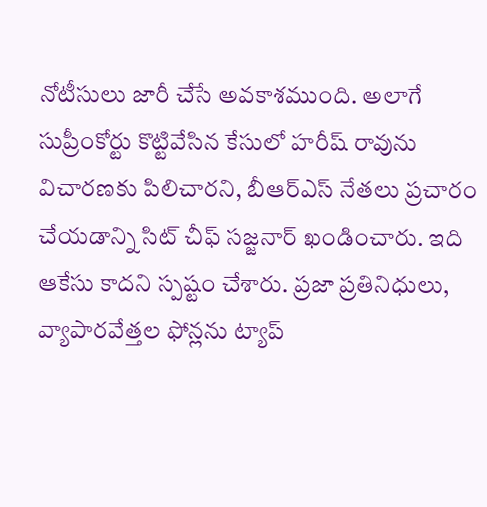నోటీసులు జారీ చేసే అవకాశముంది. అలాగే సుప్రీంకోర్టు కొట్టివేసిన కేసులో హరీష్ రావును విచారణకు పిలిచారని, బీఆర్ఎస్ నేతలు ప్రచారం చేయడాన్ని సిట్ చీఫ్ సజ్జనార్ ఖండించారు. ఇది ఆకేసు కాదని స్పష్టం చేశారు. ప్రజా ప్రతినిధులు, వ్యాపారవేత్తల ఫోన్లను ట్యాప్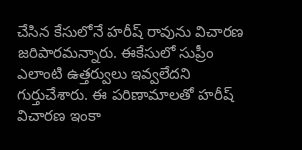చేసిన కేసులోనే హరీష్ రావును విచారణ జరిపారమన్నారు. ఈకేసులో సుప్రీం ఎలాంటి ఉత్తర్వులు ఇవ్వలేదని గుర్తుచేశారు. ఈ పరిణామాలతో హరీష్ విచారణ ఇంకా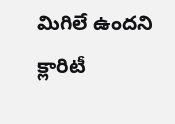మిగిలే ఉందని క్లారిటీ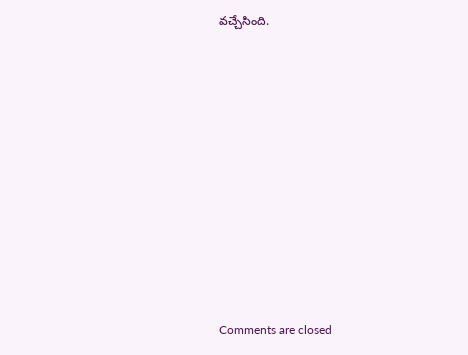వచ్చేసింది.














Comments are closed